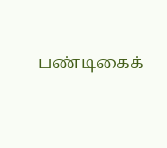பண்டிகைக்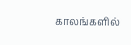காலங்களில்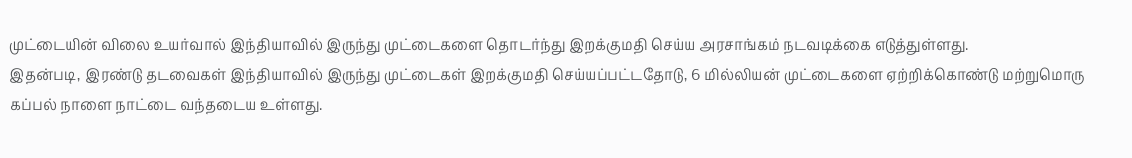முட்டையின் விலை உயர்வால் இந்தியாவில் இருந்து முட்டைகளை தொடர்ந்து இறக்குமதி செய்ய அரசாங்கம் நடவடிக்கை எடுத்துள்ளது.
இதன்படி, இரண்டு தடவைகள் இந்தியாவில் இருந்து முட்டைகள் இறக்குமதி செய்யப்பட்டதோடு, 6 மில்லியன் முட்டைகளை ஏற்றிக்கொண்டு மற்றுமொரு கப்பல் நாளை நாட்டை வந்தடைய உள்ளது.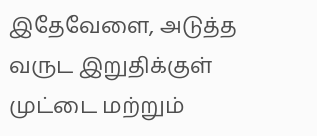இதேவேளை, அடுத்த வருட இறுதிக்குள் முட்டை மற்றும்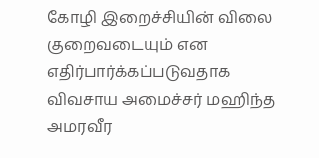கோழி இறைச்சியின் விலை குறைவடையும் என எதிர்பார்க்கப்படுவதாக விவசாய அமைச்சர் மஹிந்த அமரவீர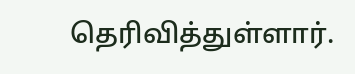தெரிவித்துள்ளார்.